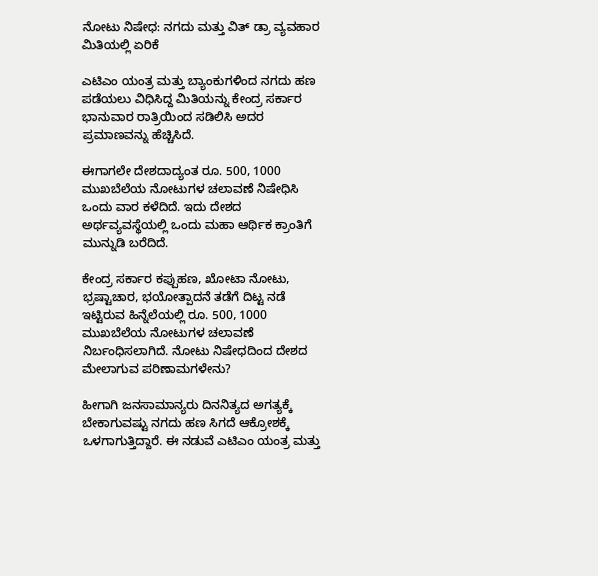ನೋಟು ನಿಷೇಧ: ನಗದು ಮತ್ತು ವಿತ್ ಡ್ರಾ ವ್ಯವಹಾರ ಮಿತಿಯಲ್ಲಿ ಏರಿಕೆ

ಎಟಿಎಂ ಯಂತ್ರ ಮತ್ತು ಬ್ಯಾಂಕುಗಳಿಂದ ನಗದು ಹಣ ಪಡೆಯಲು ವಿಧಿಸಿದ್ದ ಮಿತಿಯನ್ನು ಕೇಂದ್ರ ಸರ್ಕಾರ ಭಾನುವಾರ ರಾತ್ರಿಯಿಂದ ಸಡಿಲಿಸಿ ಅದರ ಪ್ರಮಾಣವನ್ನು ಹೆಚ್ಚಿಸಿದೆ.

ಈಗಾಗಲೇ ದೇಶದಾದ್ಯಂತ ರೂ. 500, 1000 ಮುಖಬೆಲೆಯ ನೋಟುಗಳ ಚಲಾವಣೆ ನಿಷೇಧಿಸಿ ಒಂದು ವಾರ ಕಳೆದಿದೆ. ಇದು ದೇಶದ ಅರ್ಥವ್ಯವಸ್ಥೆಯಲ್ಲಿ ಒಂದು ಮಹಾ ಆರ್ಥಿಕ ಕ್ರಾಂತಿಗೆ ಮುನ್ನುಡಿ ಬರೆದಿದೆ.

ಕೇಂದ್ರ ಸರ್ಕಾರ ಕಪ್ಪುಹಣ, ಖೋಟಾ ನೋಟು, ಭ್ರಷ್ಟಾಚಾರ, ಭಯೋತ್ಪಾದನೆ ತಡೆಗೆ ದಿಟ್ಟ ನಡೆ ಇಟ್ಟಿರುವ ಹಿನ್ನೆಲೆಯಲ್ಲಿ ರೂ. 500, 1000 ಮುಖಬೆಲೆಯ ನೋಟುಗಳ ಚಲಾವಣೆ ನಿರ್ಬಂಧಿಸಲಾಗಿದೆ. ನೋಟು ನಿಷೇಧದಿಂದ ದೇಶದ ಮೇಲಾಗುವ ಪರಿಣಾಮಗಳೇನು?

ಹೀಗಾಗಿ ಜನಸಾಮಾನ್ಯರು ದಿನನಿತ್ಯದ ಅಗತ್ಯಕ್ಕೆ ಬೇಕಾಗುವಷ್ಟು ನಗದು ಹಣ ಸಿಗದೆ ಆಕ್ರೋಶಕ್ಕೆ ಒಳಗಾಗುತ್ತಿದ್ದಾರೆ. ಈ ನಡುವೆ ಎಟಿಎಂ ಯಂತ್ರ ಮತ್ತು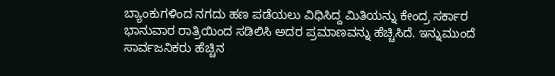ಬ್ಯಾಂಕುಗಳಿಂದ ನಗದು ಹಣ ಪಡೆಯಲು ವಿಧಿಸಿದ್ದ ಮಿತಿಯನ್ನು ಕೇಂದ್ರ ಸರ್ಕಾರ ಭಾನುವಾರ ರಾತ್ರಿಯಿಂದ ಸಡಿಲಿಸಿ ಅದರ ಪ್ರಮಾಣವನ್ನು ಹೆಚ್ಚಿಸಿದೆ. ಇನ್ನುಮುಂದೆ ಸಾರ್ವಜನಿಕರು ಹೆಚ್ಚಿನ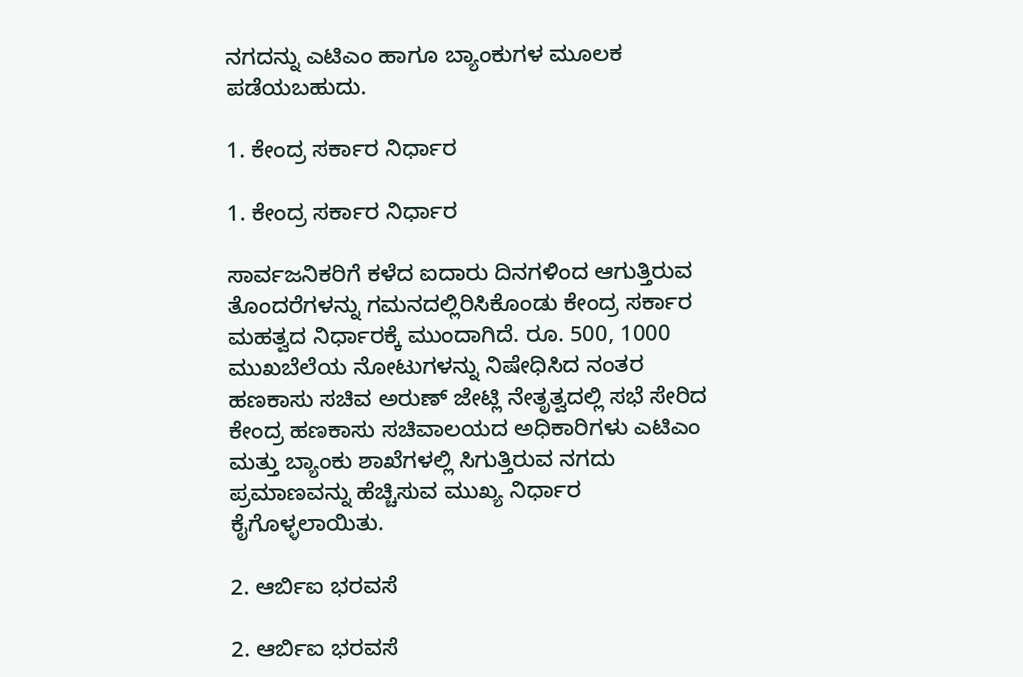ನಗದನ್ನು ಎಟಿಎಂ ಹಾಗೂ ಬ್ಯಾಂಕುಗಳ ಮೂಲಕ ಪಡೆಯಬಹುದು.

1. ಕೇಂದ್ರ ಸರ್ಕಾರ ನಿರ್ಧಾರ

1. ಕೇಂದ್ರ ಸರ್ಕಾರ ನಿರ್ಧಾರ

ಸಾರ್ವಜನಿಕರಿಗೆ ಕಳೆದ ಐದಾರು ದಿನಗಳಿಂದ ಆಗುತ್ತಿರುವ ತೊಂದರೆಗಳನ್ನು ಗಮನದಲ್ಲಿರಿಸಿಕೊಂಡು ಕೇಂದ್ರ ಸರ್ಕಾರ ಮಹತ್ವದ ನಿರ್ಧಾರಕ್ಕೆ ಮುಂದಾಗಿದೆ. ರೂ. 500, 1000 ಮುಖಬೆಲೆಯ ನೋಟುಗಳನ್ನು ನಿಷೇಧಿಸಿದ ನಂತರ ಹಣಕಾಸು ಸಚಿವ ಅರುಣ್ ಜೇಟ್ಲಿ ನೇತೃತ್ವದಲ್ಲಿ ಸಭೆ ಸೇರಿದ ಕೇಂದ್ರ ಹಣಕಾಸು ಸಚಿವಾಲಯದ ಅಧಿಕಾರಿಗಳು ಎಟಿಎಂ ಮತ್ತು ಬ್ಯಾಂಕು ಶಾಖೆಗಳಲ್ಲಿ ಸಿಗುತ್ತಿರುವ ನಗದು ಪ್ರಮಾಣವನ್ನು ಹೆಚ್ಚಿಸುವ ಮುಖ್ಯ ನಿರ್ಧಾರ ಕೈಗೊಳ್ಳಲಾಯಿತು.

2. ಆರ್ಬಿಐ ಭರವಸೆ

2. ಆರ್ಬಿಐ ಭರವಸೆ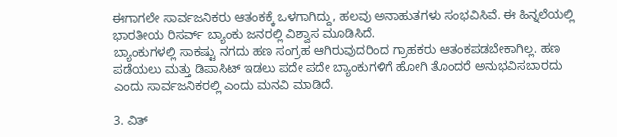ಈಗಾಗಲೇ ಸಾರ್ವಜನಿಕರು ಆತಂಕಕ್ಕೆ ಒಳಗಾಗಿದ್ದು, ಹಲವು ಅನಾಹುತಗಳು ಸಂಭವಿಸಿವೆ. ಈ ಹಿನ್ನಲೆಯಲ್ಲಿ ಭಾರತೀಯ ರಿಸರ್ವ್ ಬ್ಯಾಂಕು ಜನರಲ್ಲಿ ವಿಶ್ವಾಸ ಮೂಡಿಸಿದೆ.
ಬ್ಯಾಂಕುಗಳಲ್ಲಿ ಸಾಕಷ್ಟು ನಗದು ಹಣ ಸಂಗ್ರಹ ಆಗಿರುವುದರಿಂದ ಗ್ರಾಹಕರು ಆತಂಕಪಡಬೇಕಾಗಿಲ್ಲ. ಹಣ ಪಡೆಯಲು ಮತ್ತು ಡಿಪಾಸಿಟ್ ಇಡಲು ಪದೇ ಪದೇ ಬ್ಯಾಂಕುಗಳಿಗೆ ಹೋಗಿ ತೊಂದರೆ ಅನುಭವಿಸಬಾರದು ಎಂದು ಸಾರ್ವಜನಿಕರಲ್ಲಿ ಎಂದು ಮನವಿ ಮಾಡಿದೆ.

3. ವಿತ್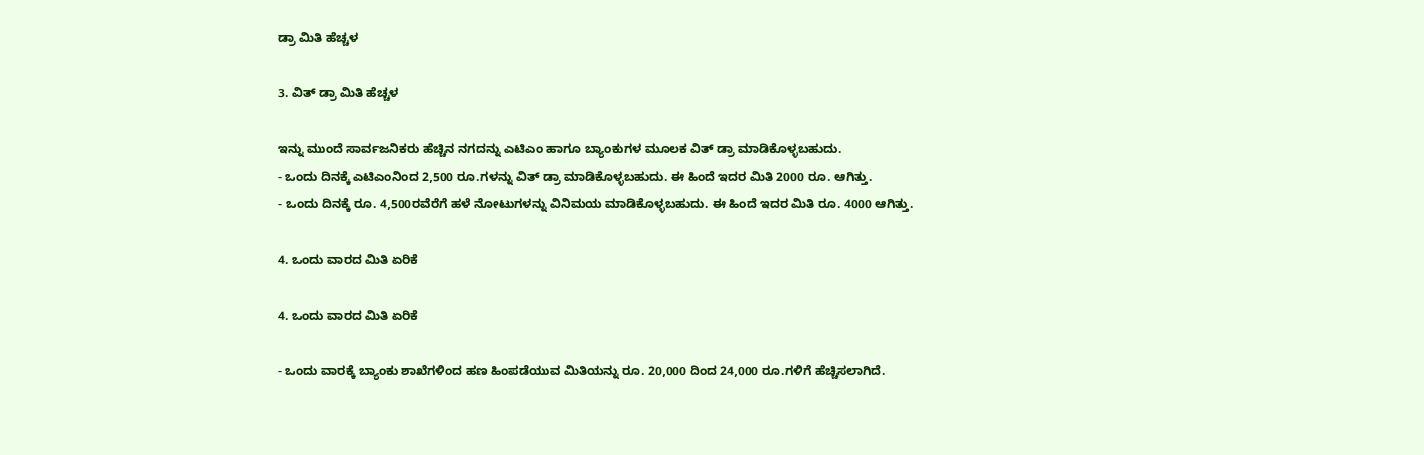ಡ್ರಾ ಮಿತಿ ಹೆಚ್ಚಳ

3. ವಿತ್ ಡ್ರಾ ಮಿತಿ ಹೆಚ್ಚಳ

ಇನ್ನು ಮುಂದೆ ಸಾರ್ವಜನಿಕರು ಹೆಚ್ಚಿನ ನಗದನ್ನು ಎಟಿಎಂ ಹಾಗೂ ಬ್ಯಾಂಕುಗಳ ಮೂಲಕ ವಿತ್ ಡ್ರಾ ಮಾಡಿಕೊಳ್ಳಬಹುದು.
- ಒಂದು ದಿನಕ್ಕೆ ಎಟಿಎಂನಿಂದ 2,500 ರೂ.ಗಳನ್ನು ವಿತ್ ಡ್ರಾ ಮಾಡಿಕೊಳ್ಳಬಹುದು. ಈ ಹಿಂದೆ ಇದರ ಮಿತಿ 2000 ರೂ. ಆಗಿತ್ತು.
- ಒಂದು ದಿನಕ್ಕೆ ರೂ. 4,500ರವೆರೆಗೆ ಹಳೆ ನೋಟುಗಳನ್ನು ವಿನಿಮಯ ಮಾಡಿಕೊಳ್ಳಬಹುದು. ಈ ಹಿಂದೆ ಇದರ ಮಿತಿ ರೂ. 4000 ಆಗಿತ್ತು.

4. ಒಂದು ವಾರದ ಮಿತಿ ಏರಿಕೆ

4. ಒಂದು ವಾರದ ಮಿತಿ ಏರಿಕೆ

- ಒಂದು ವಾರಕ್ಕೆ ಬ್ಯಾಂಕು ಶಾಖೆಗಳಿಂದ ಹಣ ಹಿಂಪಡೆಯುವ ಮಿತಿಯನ್ನು ರೂ. 20,000 ದಿಂದ 24,000 ರೂ.ಗಳಿಗೆ ಹೆಚ್ಚಿಸಲಾಗಿದೆ.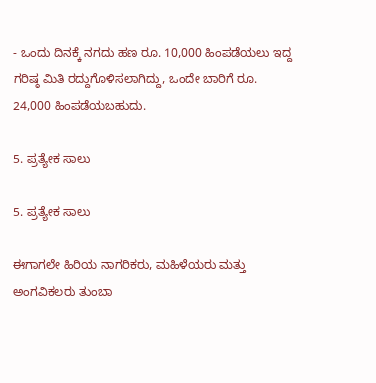- ಒಂದು ದಿನಕ್ಕೆ ನಗದು ಹಣ ರೂ. 10,000 ಹಿಂಪಡೆಯಲು ಇದ್ದ ಗರಿಷ್ಠ ಮಿತಿ ರದ್ದುಗೊಳಿಸಲಾಗಿದ್ದು, ಒಂದೇ ಬಾರಿಗೆ ರೂ. 24,000 ಹಿಂಪಡೆಯಬಹುದು.

5. ಪ್ರತ್ಯೇಕ ಸಾಲು

5. ಪ್ರತ್ಯೇಕ ಸಾಲು

ಈಗಾಗಲೇ ಹಿರಿಯ ನಾಗರಿಕರು, ಮಹಿಳೆಯರು ಮತ್ತು ಅಂಗವಿಕಲರು ತುಂಬಾ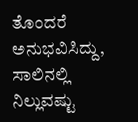ತೊಂದರೆ ಅನುಭವಿಸಿದ್ದು, ಸಾಲಿನಲ್ಲಿ ನಿಲ್ಲುವಷ್ಟು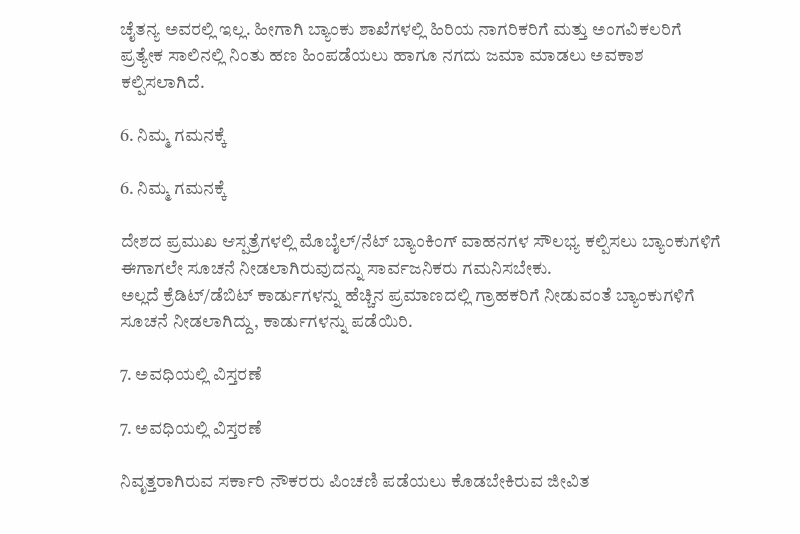ಚೈತನ್ಯ ಅವರಲ್ಲಿ ಇಲ್ಲ. ಹೀಗಾಗಿ ಬ್ಯಾಂಕು ಶಾಖೆಗಳಲ್ಲಿ ಹಿರಿಯ ನಾಗರಿಕರಿಗೆ ಮತ್ತು ಅಂಗವಿಕಲರಿಗೆ ಪ್ರತ್ಯೇಕ ಸಾಲಿನಲ್ಲಿ ನಿಂತು ಹಣ ಹಿಂಪಡೆಯಲು ಹಾಗೂ ನಗದು ಜಮಾ ಮಾಡಲು ಅವಕಾಶ ಕಲ್ಪಿಸಲಾಗಿದೆ.

6. ನಿಮ್ಮ ಗಮನಕ್ಕೆ

6. ನಿಮ್ಮ ಗಮನಕ್ಕೆ

ದೇಶದ ಪ್ರಮುಖ ಆಸ್ಪತ್ರೆಗಳಲ್ಲಿ ಮೊಬೈಲ್/ನೆಟ್ ಬ್ಯಾಂಕಿಂಗ್ ವಾಹನಗಳ ಸೌಲಭ್ಯ ಕಲ್ಪಿಸಲು ಬ್ಯಾಂಕುಗಳಿಗೆ ಈಗಾಗಲೇ ಸೂಚನೆ ನೀಡಲಾಗಿರುವುದನ್ನು ಸಾರ್ವಜನಿಕರು ಗಮನಿಸಬೇಕು.
ಅಲ್ಲದೆ ಕ್ರೆಡಿಟ್/ಡೆಬಿಟ್ ಕಾರ್ಡುಗಳನ್ನು ಹೆಚ್ಚಿನ ಪ್ರಮಾಣದಲ್ಲಿ ಗ್ರಾಹಕರಿಗೆ ನೀಡುವಂತೆ ಬ್ಯಾಂಕುಗಳಿಗೆ ಸೂಚನೆ ನೀಡಲಾಗಿದ್ದು, ಕಾರ್ಡುಗಳನ್ನು ಪಡೆಯಿರಿ.

7. ಅವಧಿಯಲ್ಲಿ ವಿಸ್ತರಣೆ

7. ಅವಧಿಯಲ್ಲಿ ವಿಸ್ತರಣೆ

ನಿವೃತ್ತರಾಗಿರುವ ಸರ್ಕಾರಿ ನೌಕರರು ಪಿಂಚಣಿ ಪಡೆಯಲು ಕೊಡಬೇಕಿರುವ ಜೀವಿತ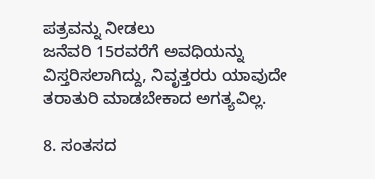ಪತ್ರವನ್ನು ನೀಡಲು
ಜನೆವರಿ 15ರವರೆಗೆ ಅವಧಿಯನ್ನು ವಿಸ್ತರಿಸಲಾಗಿದ್ದು, ನಿವೃತ್ತರರು ಯಾವುದೇ ತರಾತುರಿ ಮಾಡಬೇಕಾದ ಅಗತ್ಯವಿಲ್ಲ.

8. ಸಂತಸದ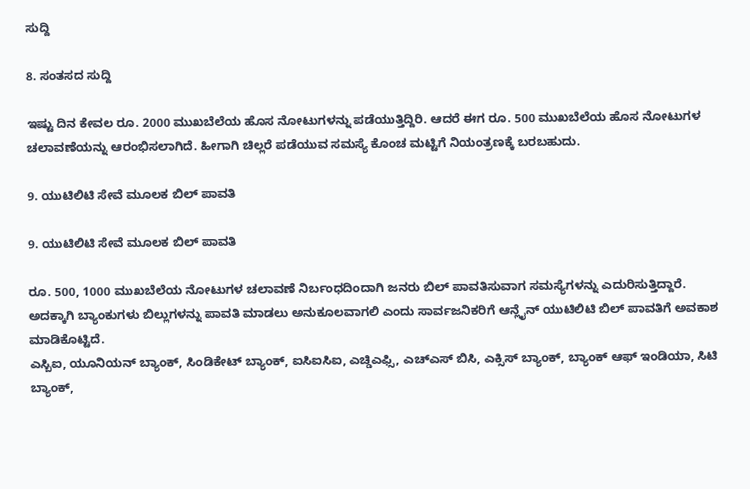ಸುದ್ದಿ

8. ಸಂತಸದ ಸುದ್ದಿ

ಇಷ್ಟು ದಿನ ಕೇವಲ ರೂ. 2000 ಮುಖಬೆಲೆಯ ಹೊಸ ನೋಟುಗಳನ್ನು ಪಡೆಯುತ್ತಿದ್ದಿರಿ. ಆದರೆ ಈಗ ರೂ. 500 ಮುಖಬೆಲೆಯ ಹೊಸ ನೋಟುಗಳ ಚಲಾವಣೆಯನ್ನು ಆರಂಭಿಸಲಾಗಿದೆ. ಹೀಗಾಗಿ ಚಿಲ್ಲರೆ ಪಡೆಯುವ ಸಮಸ್ಯೆ ಕೊಂಚ ಮಟ್ಟಿಗೆ ನಿಯಂತ್ರಣಕ್ಕೆ ಬರಬಹುದು.

9. ಯುಟಿಲಿಟಿ ಸೇವೆ ಮೂಲಕ ಬಿಲ್ ಪಾವತಿ

9. ಯುಟಿಲಿಟಿ ಸೇವೆ ಮೂಲಕ ಬಿಲ್ ಪಾವತಿ

ರೂ. 500, 1000 ಮುಖಬೆಲೆಯ ನೋಟುಗಳ ಚಲಾವಣೆ ನಿರ್ಬಂಧದಿಂದಾಗಿ ಜನರು ಬಿಲ್ ಪಾವತಿಸುವಾಗ ಸಮಸ್ಯೆಗಳನ್ನು ಎದುರಿಸುತ್ತಿದ್ದಾರೆ.
ಅದಕ್ಕಾಗಿ ಬ್ಯಾಂಕುಗಳು ಬಿಲ್ಲುಗಳನ್ನು ಪಾವತಿ ಮಾಡಲು ಅನುಕೂಲವಾಗಲಿ ಎಂದು ಸಾರ್ವಜನಿಕರಿಗೆ ಆನ್ಲೈನ್ ಯುಟಿಲಿಟಿ ಬಿಲ್ ಪಾವತಿಗೆ ಅವಕಾಶ ಮಾಡಿಕೊಟ್ಟಿದೆ.
ಎಸ್ಬಿಐ, ಯೂನಿಯನ್ ಬ್ಯಾಂಕ್, ಸಿಂಡಿಕೇಟ್ ಬ್ಯಾಂಕ್, ಐಸಿಐಸಿಐ, ಎಚ್ಡಿಎಫ್ಸಿ, ಎಚ್ಎಸ್ ಬಿಸಿ, ಎಕ್ಸಿಸ್ ಬ್ಯಾಂಕ್, ಬ್ಯಾಂಕ್ ಆಫ್ ಇಂಡಿಯಾ, ಸಿಟಿ ಬ್ಯಾಂಕ್,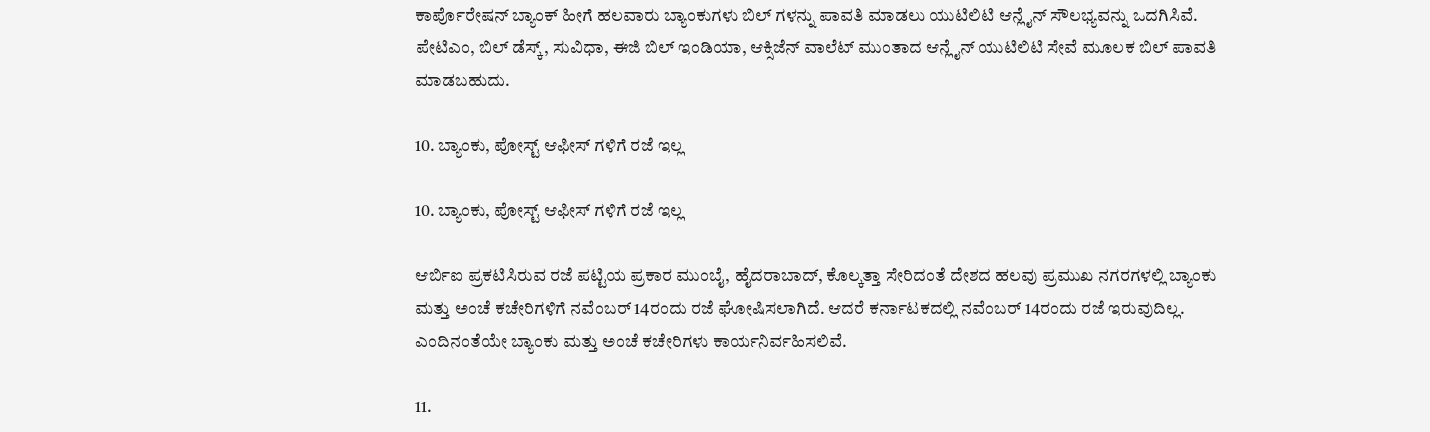ಕಾರ್ಪೊರೇಷನ್ ಬ್ಯಾಂಕ್ ಹೀಗೆ ಹಲವಾರು ಬ್ಯಾಂಕುಗಳು ಬಿಲ್ ಗಳನ್ನು ಪಾವತಿ ಮಾಡಲು ಯುಟಿಲಿಟಿ ಆನ್ಲೈನ್ ಸೌಲಭ್ಯವನ್ನು ಒದಗಿಸಿವೆ.
ಪೇಟಿಎಂ, ಬಿಲ್ ಡೆಸ್ಕ್, ಸುವಿಧಾ, ಈಜಿ ಬಿಲ್ ಇಂಡಿಯಾ, ಆಕ್ಸಿಜೆನ್ ವಾಲೆಟ್ ಮುಂತಾದ ಆನ್ಲೈನ್ ಯುಟಿಲಿಟಿ ಸೇವೆ ಮೂಲಕ ಬಿಲ್ ಪಾವತಿ ಮಾಡಬಹುದು.

10. ಬ್ಯಾಂಕು, ಪೋಸ್ಟ್ ಆಫೀಸ್ ಗಳಿಗೆ ರಜೆ ಇಲ್ಲ

10. ಬ್ಯಾಂಕು, ಪೋಸ್ಟ್ ಆಫೀಸ್ ಗಳಿಗೆ ರಜೆ ಇಲ್ಲ

ಆರ್ಬಿಐ ಪ್ರಕಟಿಸಿರುವ ರಜೆ ಪಟ್ಟಿಯ ಪ್ರಕಾರ ಮುಂಬೈ, ಹೈದರಾಬಾದ್, ಕೊಲ್ಕತ್ತಾ ಸೇರಿದಂತೆ ದೇಶದ ಹಲವು ಪ್ರಮುಖ ನಗರಗಳಲ್ಲಿ ಬ್ಯಾಂಕು ಮತ್ತು ಅಂಚೆ ಕಚೇರಿಗಳಿಗೆ ನವೆಂಬರ್ 14ರಂದು ರಜೆ ಘೋಷಿಸಲಾಗಿದೆ. ಆದರೆ ಕರ್ನಾಟಕದಲ್ಲಿ ನವೆಂಬರ್ 14ರಂದು ರಜೆ ಇರುವುದಿಲ್ಲ. ಎಂದಿನಂತೆಯೇ ಬ್ಯಾಂಕು ಮತ್ತು ಅಂಚೆ ಕಚೇರಿಗಳು ಕಾರ್ಯನಿರ್ವಹಿಸಲಿವೆ.

11.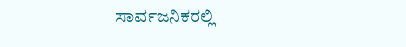ಸಾರ್ವಜನಿಕರಲ್ಲಿ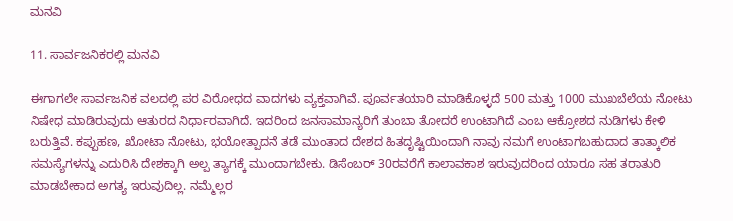ಮನವಿ

11. ಸಾರ್ವಜನಿಕರಲ್ಲಿ ಮನವಿ

ಈಗಾಗಲೇ ಸಾರ್ವಜನಿಕ ವಲದಲ್ಲಿ ಪರ ವಿರೋಧದ ವಾದಗಳು ವ್ಯಕ್ತವಾಗಿವೆ. ಪೂರ್ವತಯಾರಿ ಮಾಡಿಕೊಳ್ಳದೆ 500 ಮತ್ತು 1000 ಮುಖಬೆಲೆಯ ನೋಟು ನಿಷೇಧ ಮಾಡಿರುವುದು ಆತುರದ ನಿರ್ಧಾರವಾಗಿದೆ. ಇದರಿಂದ ಜನಸಾಮಾನ್ಯರಿಗೆ ತುಂಬಾ ತೋದರೆ ಉಂಟಾಗಿದೆ ಎಂಬ ಆಕ್ರೋಶದ ನುಡಿಗಳು ಕೇಳಿ ಬರುತ್ತಿವೆ. ಕಪ್ಪುಹಣ, ಖೋಟಾ ನೋಟು, ಭಯೋತ್ಪಾದನೆ ತಡೆ ಮುಂತಾದ ದೇಶದ ಹಿತದೃಷ್ಟಿಯಿಂದಾಗಿ ನಾವು ನಮಗೆ ಉಂಟಾಗಬಹುದಾದ ತಾತ್ಕಾಲಿಕ ಸಮಸ್ಯೆಗಳನ್ನು ಎದುರಿಸಿ ದೇಶಕ್ಕಾಗಿ ಅಲ್ಪ ತ್ಯಾಗಕ್ಕೆ ಮುಂದಾಗಬೇಕು. ಡಿಸೆಂಬರ್ 30ರವರೆಗೆ ಕಾಲಾವಕಾಶ ಇರುವುದರಿಂದ ಯಾರೂ ಸಹ ತರಾತುರಿ ಮಾಡಬೇಕಾದ ಅಗತ್ಯ ಇರುವುದಿಲ್ಲ. ನಮ್ಮೆಲ್ಲರ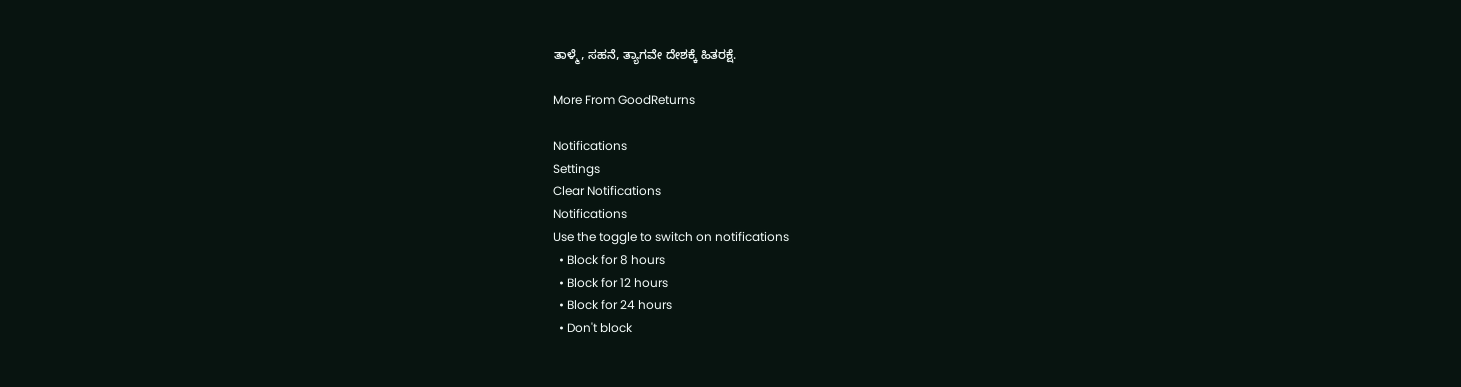ತಾಳ್ಮೆ, ಸಹನೆ, ತ್ಯಾಗವೇ ದೇಶಕ್ಕೆ ಹಿತರಕ್ಷೆ.

More From GoodReturns

Notifications
Settings
Clear Notifications
Notifications
Use the toggle to switch on notifications
  • Block for 8 hours
  • Block for 12 hours
  • Block for 24 hours
  • Don't block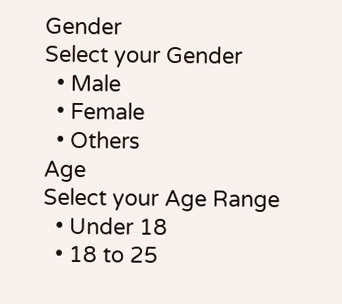Gender
Select your Gender
  • Male
  • Female
  • Others
Age
Select your Age Range
  • Under 18
  • 18 to 25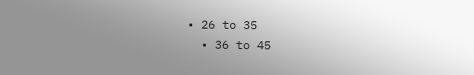• 26 to 35
  • 36 to 45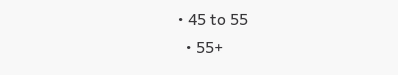• 45 to 55
  • 55+